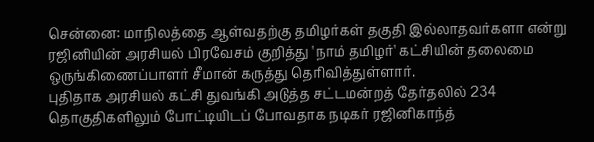சென்னை: மாநிலத்தை ஆள்வதற்கு தமிழர்கள் தகுதி இல்லாதவர்களா என்று ரஜினியின் அரசியல் பிரவேசம் குறித்து 'நாம் தமிழர்' கட்சியின் தலைமை ஒருங்கிணைப்பாளர் சீமான் கருத்து தெரிவித்துள்ளார்.
புதிதாக அரசியல் கட்சி துவங்கி அடுத்த சட்டமன்றத் தேர்தலில் 234 தொகுதிகளிலும் போட்டியிடப் போவதாக நடிகர் ரஜினிகாந்த்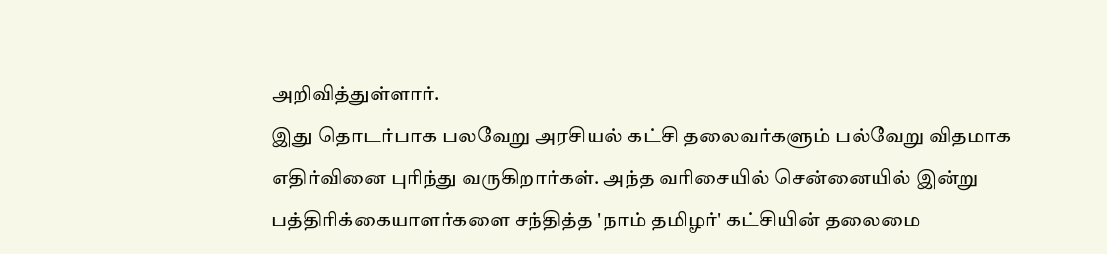அறிவித்துள்ளார்.
இது தொடர்பாக பலவேறு அரசியல் கட்சி தலைவர்களும் பல்வேறு விதமாக எதிர்வினை புரிந்து வருகிறார்கள். அந்த வரிசையில் சென்னையில் இன்று பத்திரிக்கையாளர்களை சந்தித்த 'நாம் தமிழர்' கட்சியின் தலைமை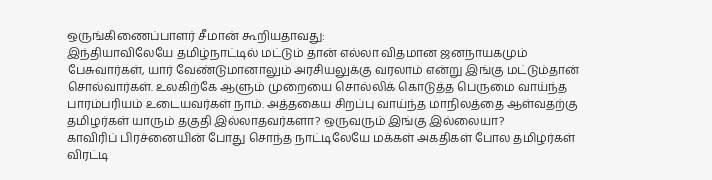ஒருங்கிணைப்பாளர் சீமான் கூறியதாவது:
இந்தியாவிலேயே தமிழ்நாட்டில் மட்டும் தான் எல்லா விதமான ஜனநாயகமும் பேசுவார்கள், யார் வேண்டுமானாலும் அரசியலுக்கு வரலாம் என்று இங்கு மட்டும்தான் சொல்வார்கள். உலகிற்கே ஆளும் முறையை சொல்லிக் கொடுத்த பெருமை வாய்ந்த பாரம்பரியம் உடையவர்கள் நாம். அத்தகைய சிறப்பு வாய்ந்த மாநிலத்தை ஆள்வதற்கு தமிழர்கள் யாரும் தகுதி இல்லாதவர்களா? ஒருவரும் இங்கு இல்லையா?
காவிரிப் பிரச்னையின் போது சொந்த நாட்டிலேயே மக்கள் அகதிகள் போல தமிழர்கள் விரட்டி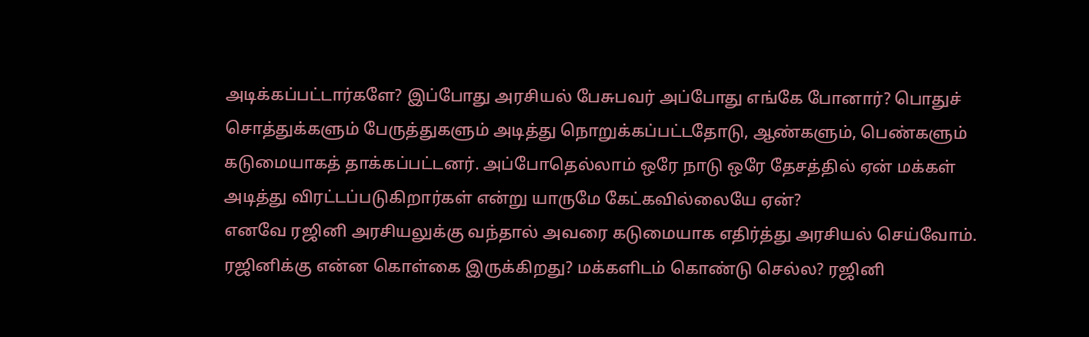அடிக்கப்பட்டார்களே? இப்போது அரசியல் பேசுபவர் அப்போது எங்கே போனார்? பொதுச் சொத்துக்களும் பேருத்துகளும் அடித்து நொறுக்கப்பட்டதோடு, ஆண்களும், பெண்களும் கடுமையாகத் தாக்கப்பட்டனர். அப்போதெல்லாம் ஒரே நாடு ஒரே தேசத்தில் ஏன் மக்கள் அடித்து விரட்டப்படுகிறார்கள் என்று யாருமே கேட்கவில்லையே ஏன்?
எனவே ரஜினி அரசியலுக்கு வந்தால் அவரை கடுமையாக எதிர்த்து அரசியல் செய்வோம். ரஜினிக்கு என்ன கொள்கை இருக்கிறது? மக்களிடம் கொண்டு செல்ல? ரஜினி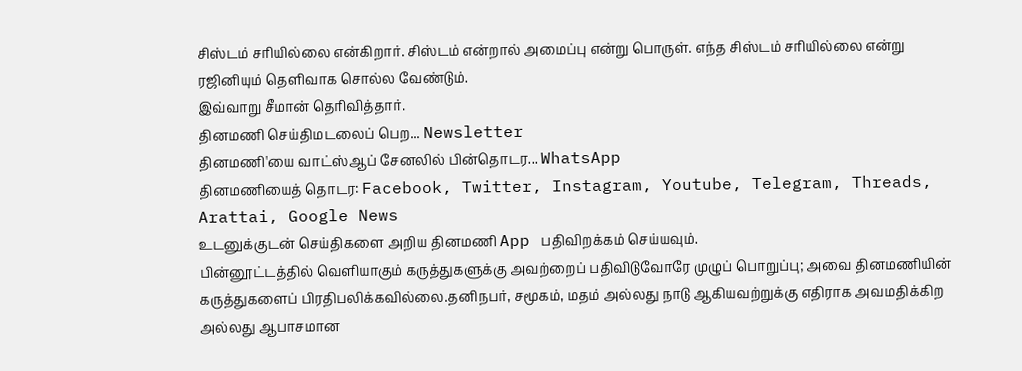சிஸ்டம் சரியில்லை என்கிறார். சிஸ்டம் என்றால் அமைப்பு என்று பொருள். எந்த சிஸ்டம் சரியில்லை என்று ரஜினியும் தெளிவாக சொல்ல வேண்டும்.
இவ்வாறு சீமான் தெரிவித்தார்.
தினமணி செய்திமடலைப் பெற... Newsletter
தினமணி'யை வாட்ஸ்ஆப் சேனலில் பின்தொடர... WhatsApp
தினமணியைத் தொடர: Facebook, Twitter, Instagram, Youtube, Telegram, Threads, Arattai, Google News
உடனுக்குடன் செய்திகளை அறிய தினமணி App பதிவிறக்கம் செய்யவும்.
பின்னூட்டத்தில் வெளியாகும் கருத்துகளுக்கு அவற்றைப் பதிவிடுவோரே முழுப் பொறுப்பு; அவை தினமணியின் கருத்துகளைப் பிரதிபலிக்கவில்லை.தனிநபர், சமூகம், மதம் அல்லது நாடு ஆகியவற்றுக்கு எதிராக அவமதிக்கிற அல்லது ஆபாசமான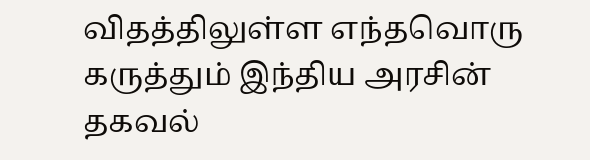விதத்திலுள்ள எந்தவொரு கருத்தும் இந்திய அரசின் தகவல்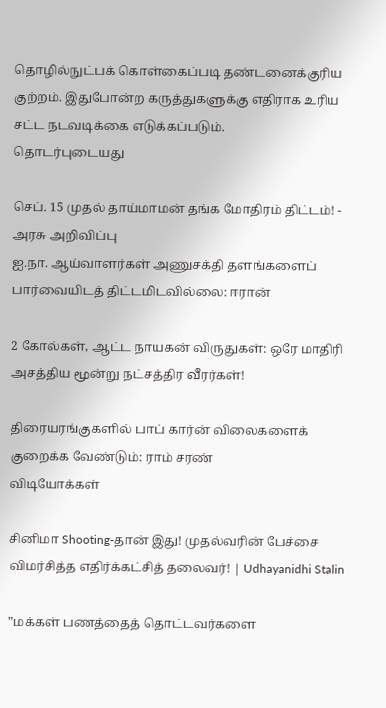தொழில்நுட்பக் கொள்கைப்படி தண்டனைக்குரிய குற்றம். இதுபோன்ற கருத்துகளுக்கு எதிராக உரிய சட்ட நடவடிக்கை எடுக்கப்படும்.
தொடர்புடையது

செப். 15 முதல் தாய்மாமன் தங்க மோதிரம் திட்டம்! - அரசு அறிவிப்பு
ஐ.நா. ஆய்வாளர்கள் அணுசக்தி தளங்களைப் பார்வையிடத் திட்டமிடவில்லை: ஈரான்

2 கோல்கள், ஆட்ட நாயகன் விருதுகள்: ஒரே மாதிரி அசத்திய மூன்று நட்சத்திர வீரர்கள்!

திரையரங்குகளில் பாப் கார்ன் விலைகளைக் குறைக்க வேண்டும்: ராம் சரண்
விடியோக்கள்

சினிமா Shooting-தான் இது! முதல்வரின் பேச்சை விமர்சித்த எதிர்க்கட்சித் தலைவர்! | Udhayanidhi Stalin

”மக்கள் பணத்தைத் தொட்டவர்களை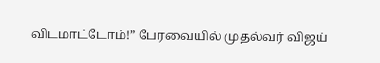விடமாட்டோம்!” பேரவையில் முதல்வர் விஜய்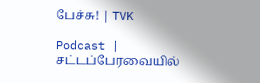பேச்சு! | TVK

Podcast | சட்டப்பேரவையில்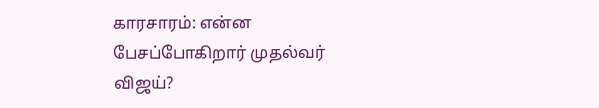காரசாரம்: என்ன பேசப்போகிறார் முதல்வர் விஜய்?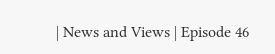| News and Views | Episode 46